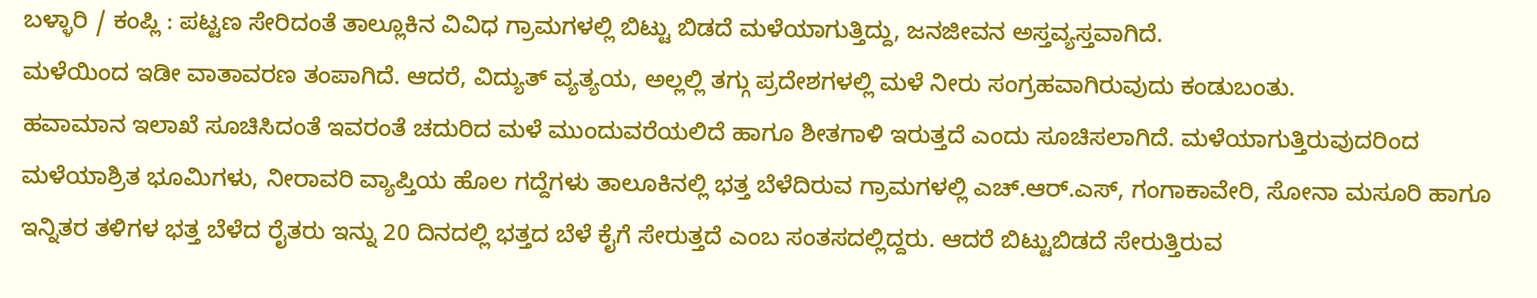ಬಳ್ಳಾರಿ / ಕಂಪ್ಲಿ : ಪಟ್ಟಣ ಸೇರಿದಂತೆ ತಾಲ್ಲೂಕಿನ ವಿವಿಧ ಗ್ರಾಮಗಳಲ್ಲಿ ಬಿಟ್ಟು ಬಿಡದೆ ಮಳೆಯಾಗುತ್ತಿದ್ದು, ಜನಜೀವನ ಅಸ್ತವ್ಯಸ್ತವಾಗಿದೆ.
ಮಳೆಯಿಂದ ಇಡೀ ವಾತಾವರಣ ತಂಪಾಗಿದೆ. ಆದರೆ, ವಿದ್ಯುತ್ ವ್ಯತ್ಯಯ, ಅಲ್ಲಲ್ಲಿ ತಗ್ಗು ಪ್ರದೇಶಗಳಲ್ಲಿ ಮಳೆ ನೀರು ಸಂಗ್ರಹವಾಗಿರುವುದು ಕಂಡುಬಂತು.
ಹವಾಮಾನ ಇಲಾಖೆ ಸೂಚಿಸಿದಂತೆ ಇವರಂತೆ ಚದುರಿದ ಮಳೆ ಮುಂದುವರೆಯಲಿದೆ ಹಾಗೂ ಶೀತಗಾಳಿ ಇರುತ್ತದೆ ಎಂದು ಸೂಚಿಸಲಾಗಿದೆ. ಮಳೆಯಾಗುತ್ತಿರುವುದರಿಂದ ಮಳೆಯಾಶ್ರಿತ ಭೂಮಿಗಳು, ನೀರಾವರಿ ವ್ಯಾಪ್ತಿಯ ಹೊಲ ಗದ್ದೆಗಳು ತಾಲೂಕಿನಲ್ಲಿ ಭತ್ತ ಬೆಳೆದಿರುವ ಗ್ರಾಮಗಳಲ್ಲಿ ಎಚ್.ಆರ್.ಎಸ್, ಗಂಗಾಕಾವೇರಿ, ಸೋನಾ ಮಸೂರಿ ಹಾಗೂ ಇನ್ನಿತರ ತಳಿಗಳ ಭತ್ತ ಬೆಳೆದ ರೈತರು ಇನ್ನು 20 ದಿನದಲ್ಲಿ ಭತ್ತದ ಬೆಳೆ ಕೈಗೆ ಸೇರುತ್ತದೆ ಎಂಬ ಸಂತಸದಲ್ಲಿದ್ದರು. ಆದರೆ ಬಿಟ್ಟುಬಿಡದೆ ಸೇರುತ್ತಿರುವ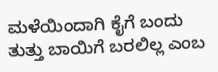ಮಳೆಯಿಂದಾಗಿ ಕೈಗೆ ಬಂದು ತುತ್ತು ಬಾಯಿಗೆ ಬರಲಿಲ್ಲ ಎಂಬ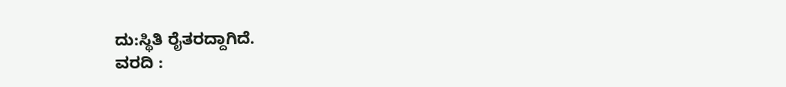ದು:ಸ್ಥಿತಿ ರೈತರದ್ದಾಗಿದೆ.
ವರದಿ :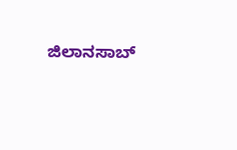ಜಿಲಾನಸಾಬ್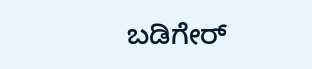ಬಡಿಗೇರ್